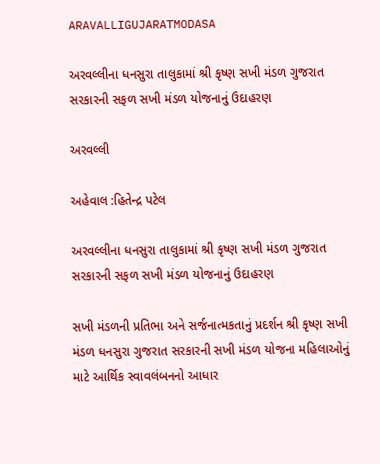ARAVALLIGUJARATMODASA

અરવલ્લીના ધનસુરા તાલુકામાં શ્રી કૃષ્ણ સખી મંડળ ગુજરાત સરકારની સફળ સખી મંડળ યોજનાનું ઉદાહરણ

અરવલ્લી

અહેવાલ :હિતેન્દ્ર પટેલ

અરવલ્લીના ધનસુરા તાલુકામાં શ્રી કૃષ્ણ સખી મંડળ ગુજરાત સરકારની સફળ સખી મંડળ યોજનાનું ઉદાહરણ

સખી મંડળની પ્રતિભા અને સર્જનાત્મકતાનું પ્રદર્શન શ્રી કૃષ્ણ સખી મંડળ ધનસુરા ગુજરાત સરકારની સખી મંડળ યોજના મહિલાઓનું માટે આર્થિક સ્વાવલંબનનો આધાર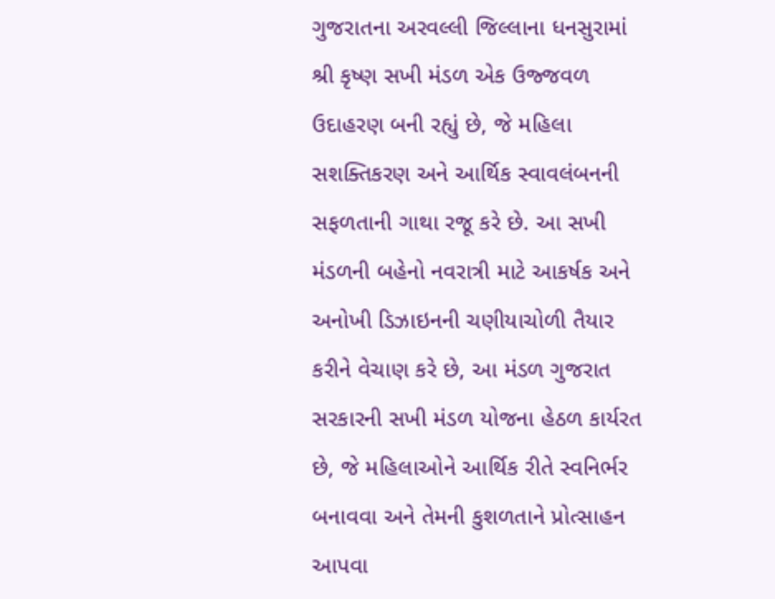ગુજરાતના અરવલ્લી જિલ્લાના ધનસુરામાં શ્રી કૃષ્ણ સખી મંડળ એક ઉજ્જવળ ઉદાહરણ બની રહ્યું છે, જે મહિલા સશક્તિકરણ અને આર્થિક સ્વાવલંબનની સફળતાની ગાથા રજૂ કરે છે. આ સખી મંડળની બહેનો નવરાત્રી માટે આકર્ષક અને અનોખી ડિઝાઇનની ચણીયાચોળી તૈયાર કરીને વેચાણ કરે છે, આ મંડળ ગુજરાત સરકારની સખી મંડળ યોજના હેઠળ કાર્યરત છે, જે મહિલાઓને આર્થિક રીતે સ્વનિર્ભર બનાવવા અને તેમની કુશળતાને પ્રોત્સાહન આપવા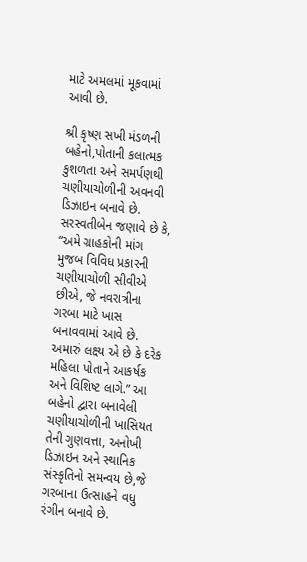માટે અમલમાં મૂકવામાં આવી છે.

શ્રી કૃષ્ણ સખી મંડળની બહેનો,પોતાની કલાત્મક કુશળતા અને સમર્પણથી ચણીયાચોળીની અવનવી ડિઝાઇન બનાવે છે. સરસ્વતીબેન જણાવે છે કે, “અમે ગ્રાહકોની માંગ મુજબ વિવિધ પ્રકારની ચણીયાચોળી સીવીએ છીએ, જે નવરાત્રીના ગરબા માટે ખાસ બનાવવામાં આવે છે. અમારું લક્ષ્ય એ છે કે દરેક મહિલા પોતાને આકર્ષક અને વિશિષ્ટ લાગે.” આ બહેનો દ્વારા બનાવેલી ચણીયાચોળીની ખાસિયત તેની ગુણવત્તા, અનોખી ડિઝાઇન અને સ્થાનિક સંસ્કૃતિનો સમન્વય છે,જે ગરબાના ઉત્સાહને વધુ રંગીન બનાવે છે.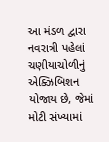આ મંડળ દ્વારા નવરાત્રી પહેલાં ચણીયાચોળીનું એક્ઝિબિશન યોજાય છે, જેમાં મોટી સંખ્યામાં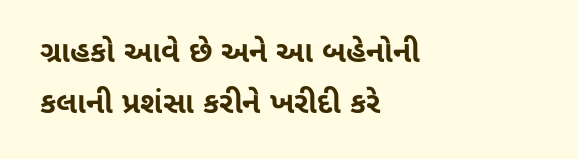ગ્રાહકો આવે છે અને આ બહેનોની કલાની પ્રશંસા કરીને ખરીદી કરે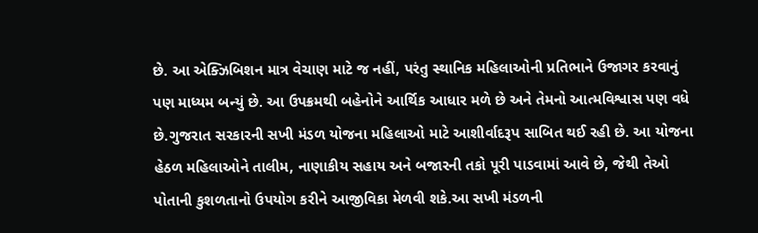છે. આ એક્ઝિબિશન માત્ર વેચાણ માટે જ નહીં, પરંતુ સ્થાનિક મહિલાઓની પ્રતિભાને ઉજાગર કરવાનું પણ માધ્યમ બન્યું છે. આ ઉપક્રમથી બહેનોને આર્થિક આધાર મળે છે અને તેમનો આત્મવિશ્વાસ પણ વધે છે.ગુજરાત સરકારની સખી મંડળ યોજના મહિલાઓ માટે આશીર્વાદરૂપ સાબિત થઈ રહી છે. આ યોજના હેઠળ મહિલાઓને તાલીમ, નાણાકીય સહાય અને બજારની તકો પૂરી પાડવામાં આવે છે, જેથી તેઓ પોતાની કુશળતાનો ઉપયોગ કરીને આજીવિકા મેળવી શકે.આ સખી મંડળની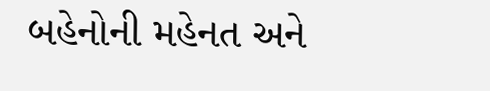બહેનોની મહેનત અને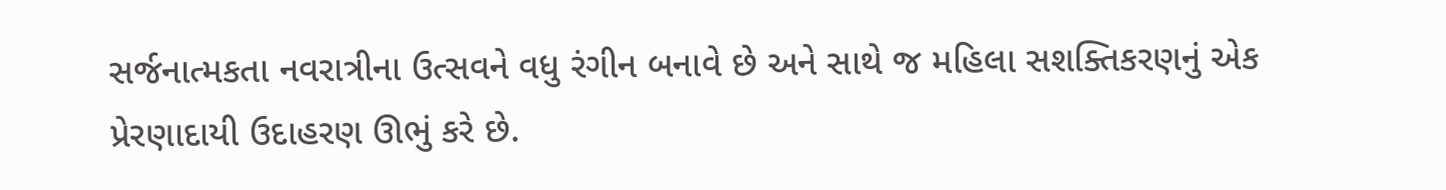સર્જનાત્મકતા નવરાત્રીના ઉત્સવને વધુ રંગીન બનાવે છે અને સાથે જ મહિલા સશક્તિકરણનું એક પ્રેરણાદાયી ઉદાહરણ ઊભું કરે છે.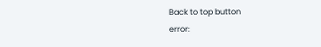Back to top button
error: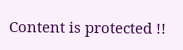Content is protected !!